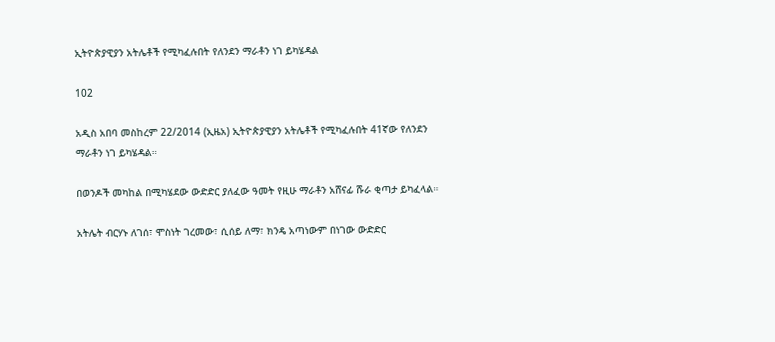ኢትዮጵያዊያን አትሌቶች የሚካፈሉበት የለንደን ማራቶን ነገ ይካሄዳል

102

አዲስ አበባ መስከረም 22/2014 (ኢዜአ) ኢትዮጵያዊያን አትሌቶች የሚካፈሉበት 41ኛው የለንደን ማራቶን ነገ ይካሄዳል።

በወንዶች መካከል በሚካሄደው ውድድር ያለፈው ዓመት የዚሁ ማራቶን አሸናፊ ሹራ ቂጣታ ይካፈላል።

አትሌት ብርሃኑ ለገሰ፣ ሞስነት ገረመው፣ ሲሰይ ለማ፣ ክንዴ አጣነውም በነገው ውድድር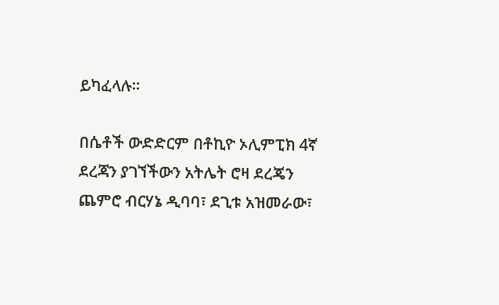ይካፈላሉ።

በሴቶች ውድድርም በቶኪዮ ኦሊምፒክ 4ኛ ደረጃን ያገኘችውን አትሌት ሮዛ ደረጄን ጨምሮ ብርሃኔ ዲባባ፣ ደጊቱ አዝመራው፣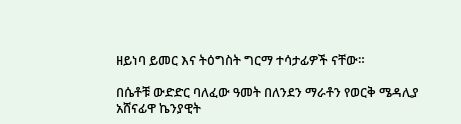ዘይነባ ይመር እና ትዕግስት ግርማ ተሳታፊዎች ናቸው።

በሴቶቹ ውድድር ባለፈው ዓመት በለንደን ማራቶን የወርቅ ሜዳሊያ አሸናፊዋ ኬንያዊት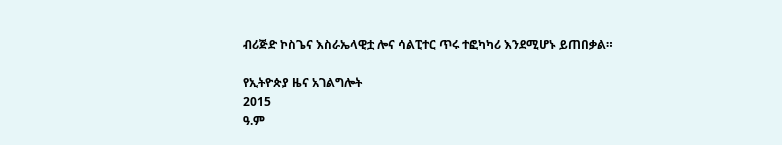ብሪጅድ ኮስጌና እስራኤላዊቷ ሎና ሳልፒተር ጥሩ ተፎካካሪ እንደሚሆኑ ይጠበቃል።

የኢትዮጵያ ዜና አገልግሎት
2015
ዓ.ም